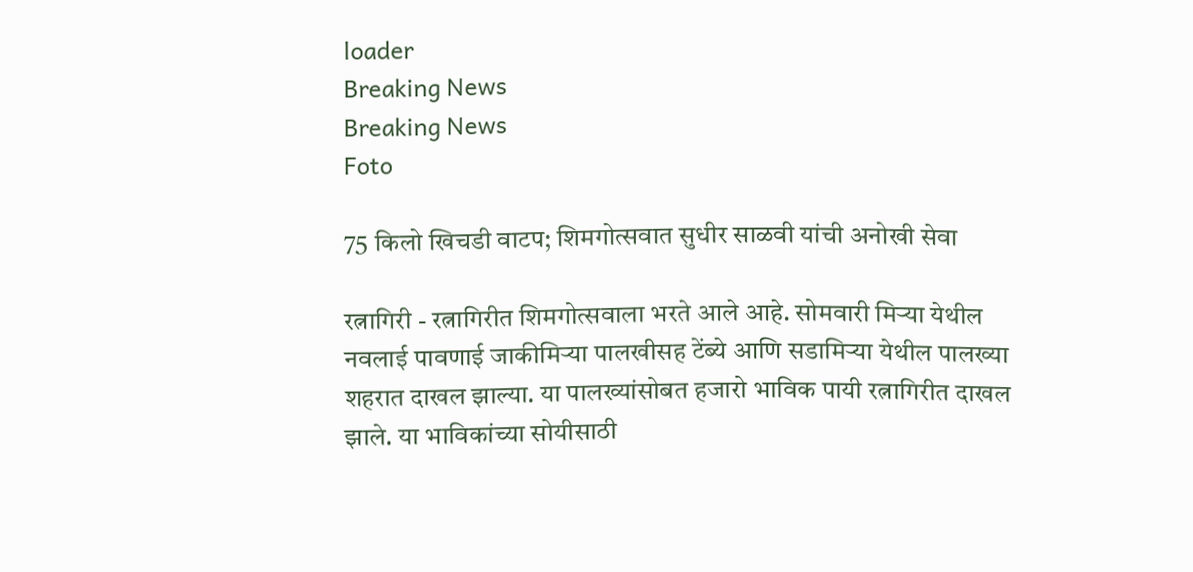loader
Breaking News
Breaking News
Foto

75 किलो खिचडी वाटप; शिमगोत्सवात सुधीर साळवी यांची अनोखी सेवा

रत्नागिरी - रत्नागिरीत शिमगोत्सवाला भरते आले आहे. सोमवारी मिऱ्या येथील नवलाई पावणाई जाकीमिऱ्या पालखीसह टेंब्ये आणि सडामिऱ्या येथील पालख्या शहरात दाखल झाल्या. या पालख्यांसोबत हजारो भाविक पायी रत्नागिरीत दाखल झाले. या भाविकांच्या सोयीसाठी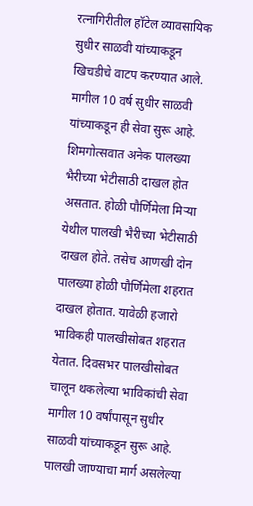रत्नागिरीतील हॉटेल व्यावसायिक सुधीर साळवी यांच्याकडून खिचडीचे वाटप करण्यात आले. मागील 10 वर्ष सुधीर साळवी यांच्याकडून ही सेवा सुरू आहे. शिमगोत्सवात अनेक पालख्या भैरीच्या भेटीसाठी दाखल होत असतात. होळी पौर्णिमेला मिऱ्या येथील पालखी भैरीच्या भेटीसाठी दाखल होते. तसेच आणखी दोन पालख्या होळी पौर्णिमेला शहरात दाखल होतात. यावेळी हजारो भाविकही पालखीसोबत शहरात येतात. दिवसभर पालखीसोबत चालून थकलेल्या भाविकांची सेवा मागील 10 वर्षांपासून सुधीर साळवी यांच्याकडून सुरू आहे. पालखी जाण्याचा मार्ग असलेल्या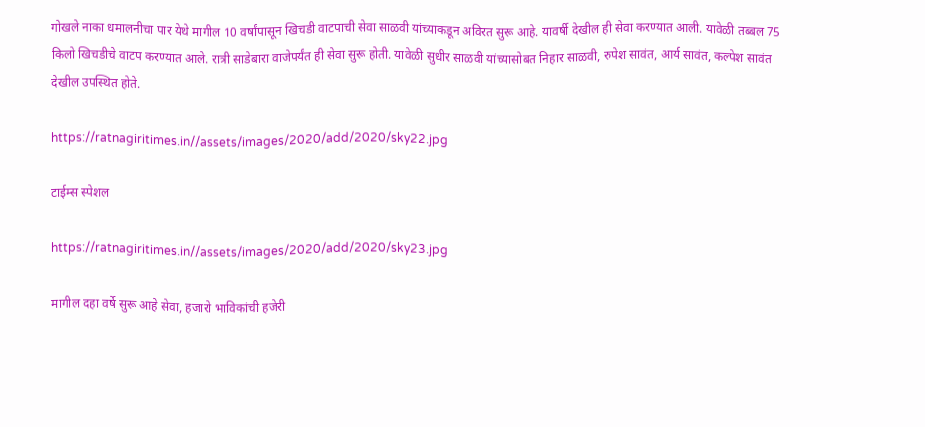गोखले नाका धमालनीचा पार येथे मागील 10 वर्षांपासून खिचडी वाटपाची सेवा साळवी यांच्याकडून अविरत सुरू आहे. यावर्षी देखील ही सेवा करण्यात आली. यावेळी तब्बल 75 किलो खिचडीचे वाटप करण्यात आले. रात्री साडेबारा वाजेपर्यंत ही सेवा सुरू होती. यावेळी सुधीर साळवी यांच्यासोबत निहार साळवी, रुपेश सावंत, आर्य सावंत, कल्पेश सावंत देखील उपस्थित होते.

https://ratnagiritimes.in//assets/images/2020/add/2020/sky22.jpg

टाईम्स स्पेशल

https://ratnagiritimes.in//assets/images/2020/add/2020/sky23.jpg

मागील दहा वर्षे सुरू आहे सेवा, हजारो भाविकांची हजेरी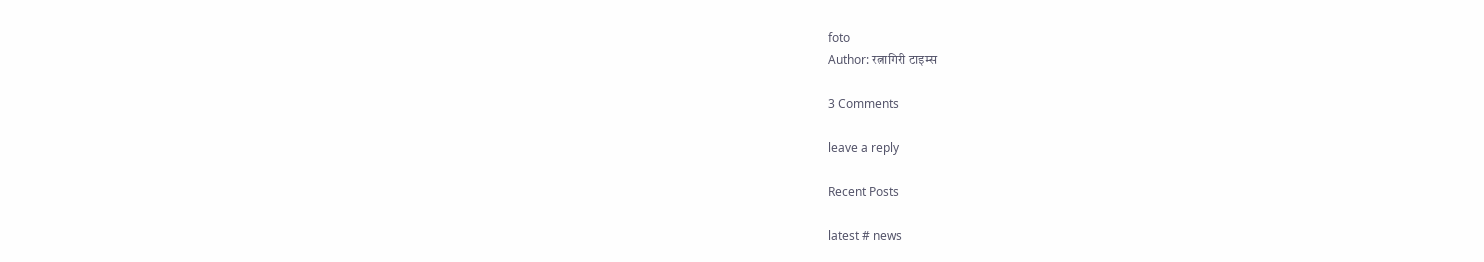foto
Author: रत्नागिरी टाइम्स

3 Comments

leave a reply

Recent Posts

latest # news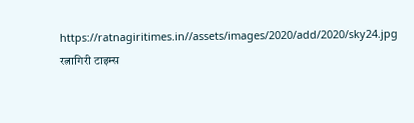https://ratnagiritimes.in//assets/images/2020/add/2020/sky24.jpg
रत्नागिरी टाइम्स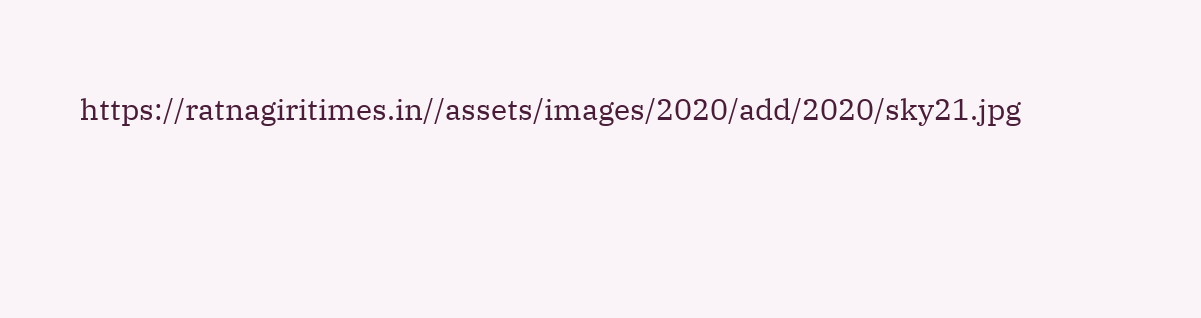https://ratnagiritimes.in//assets/images/2020/add/2020/sky21.jpg